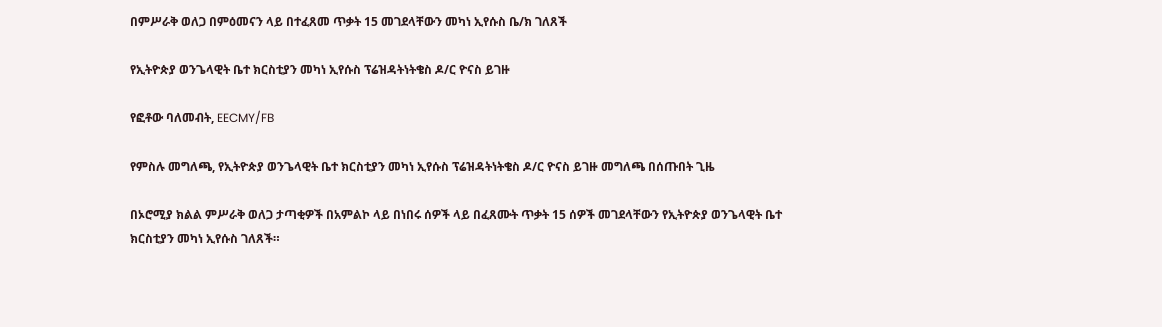በምሥራቅ ወለጋ በምዕመናን ላይ በተፈጸመ ጥቃት 15 መገደላቸውን መካነ ኢየሱስ ቤ/ክ ገለጸች

የኢትዮጵያ ወንጌላዊት ቤተ ክርስቲያን መካነ ኢየሱስ ፕሬዝዳትነትቄስ ዶ/ር ዮናስ ይገዙ

የፎቶው ባለመብት, EECMY/FB

የምስሉ መግለጫ, የኢትዮጵያ ወንጌላዊት ቤተ ክርስቲያን መካነ ኢየሱስ ፕሬዝዳትነትቄስ ዶ/ር ዮናስ ይገዙ መግለጫ በሰጡበት ጊዜ

በኦሮሚያ ክልል ምሥራቅ ወለጋ ታጣቂዎች በአምልኮ ላይ በነበሩ ሰዎች ላይ በፈጸሙት ጥቃት 15 ሰዎች መገደላቸውን የኢትዮጵያ ወንጌላዊት ቤተ ክርስቲያን መካነ ኢየሱስ ገለጸች።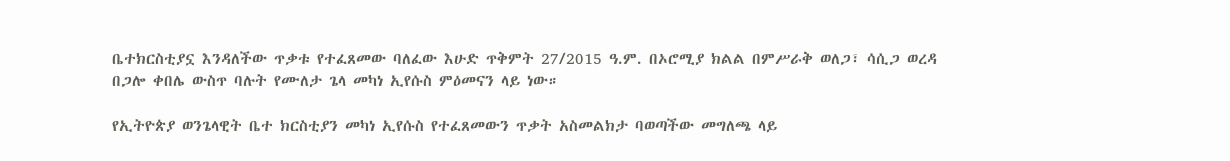ቤተክርስቲያኗ እንዳለችው ጥቃቱ የተፈጸመው ባለፈው እሁድ ጥቅምት 27/2015 ዓ.ም. በኦሮሚያ ክልል በምሥራቅ ወለጋ፣ ሳሲጋ ወረዳ በጋሎ ቀበሌ ውስጥ ባሉት የሙለታ ጌላ መካነ ኢየሱስ ምዕመናን ላይ ነው።

የኢትዮጵያ ወንጌላዊት ቤተ ክርስቲያን መካነ ኢየሱስ የተፈጸመውን ጥቃት አስመልክታ ባወጣችው መግለጫ ላይ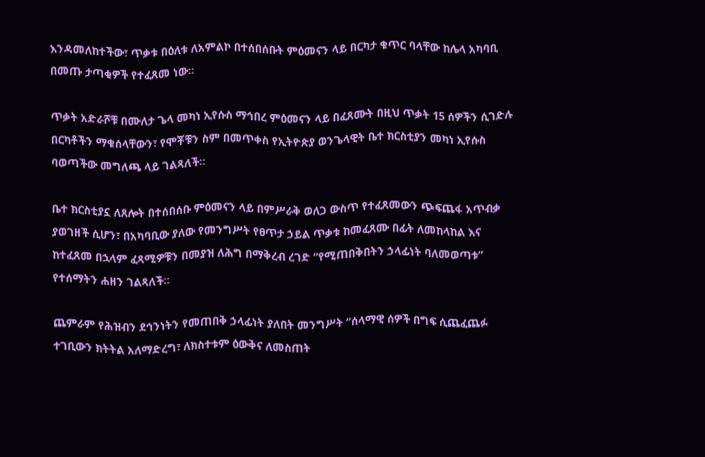እንዳመለከተችው፣ ጥቃቱ በዕለቱ ለአምልኮ በተሰበሰቡት ምዕመናን ላይ በርካታ ቁጥር ባላቸው ከሌላ አካባቢ በመጡ ታጣቂዎች የተፈጸመ ነው።

ጥቃት አድራሾቹ በሙለታ ጌላ መካነ ኢየሱስ ማኅበረ ምዕመናን ላይ በፈጸሙት በዚህ ጥቃት 15 ሰዎችን ሲገድሉ በርካቶችን ማቁሰላቸውን፣ የሞቾቹን ስም በመጥቀስ የኢትዮጵያ ወንጌላዊት ቤተ ክርስቲያን መካነ ኢየሱስ ባወጣችው መግለጫ ላይ ገልጻለች።

ቤተ ክርስቲያኗ ለጸሎት በተሰበሰቡ ምዕመናን ላይ በምሥራቅ ወለጋ ውስጥ የተፈጸመውን ጭፍጨፋ አጥብቃ ያወገዘች ሲሆን፣ በአካባቢው ያለው የመንግሥት የፀጥታ ኃይል ጥቃቱ ከመፈጸሙ በፊት ለመከላከል እና ከተፈጸመ በኋላም ፈጻሚዎቹን በመያዝ ለሕግ በማቅረብ ረገድ “የሚጠበቅበትን ኃላፊነት ባለመወጣቱ” የተሰማትን ሐዘን ገልጻለች።

ጨምራም የሕዝብን ደኅንነትን የመጠበቅ ኃላፊነት ያለበት መንግሥት “ሰላማዊ ሰዎች በግፍ ሲጨፈጨፉ ተገቢውን ክትትል አለማድረግ፣ ለክስተቱም ዕውቅና ለመስጠት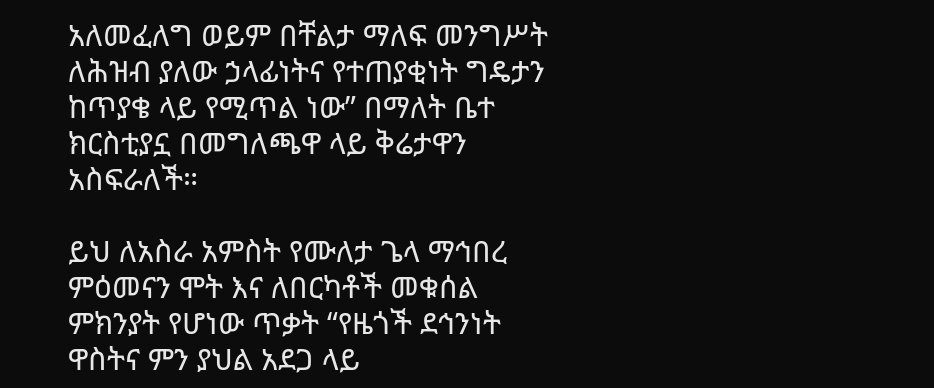አለመፈለግ ወይም በቸልታ ማለፍ መንግሥት ለሕዝብ ያለው ኃላፊነትና የተጠያቂነት ግዴታን ከጥያቄ ላይ የሚጥል ነው” በማለት ቤተ ክርስቲያኗ በመግለጫዋ ላይ ቅሬታዋን አስፍራለች።

ይህ ለአስራ አምስት የሙለታ ጌላ ማኅበረ ምዕመናን ሞት እና ለበርካቶች መቁሰል ምክንያት የሆነው ጥቃት “የዜጎች ደኅንነት ዋስትና ምን ያህል አደጋ ላይ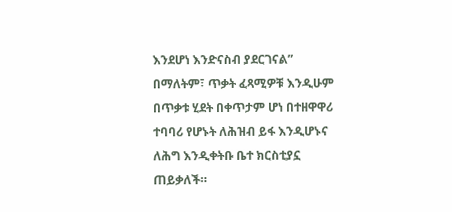እንደሆነ እንድናስብ ያደርገናል” በማለትም፣ ጥቃት ፈጻሚዎቹ እንዲሁም በጥቃቱ ሂደት በቀጥታም ሆነ በተዘዋዋሪ ተባባሪ የሆኑት ለሕዝብ ይፋ እንዲሆኑና ለሕግ እንዲቀትቡ ቤተ ክርስቲያኗ ጠይቃለች።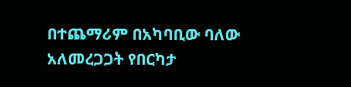በተጨማሪም በአካባቢው ባለው አለመረጋጋት የበርካታ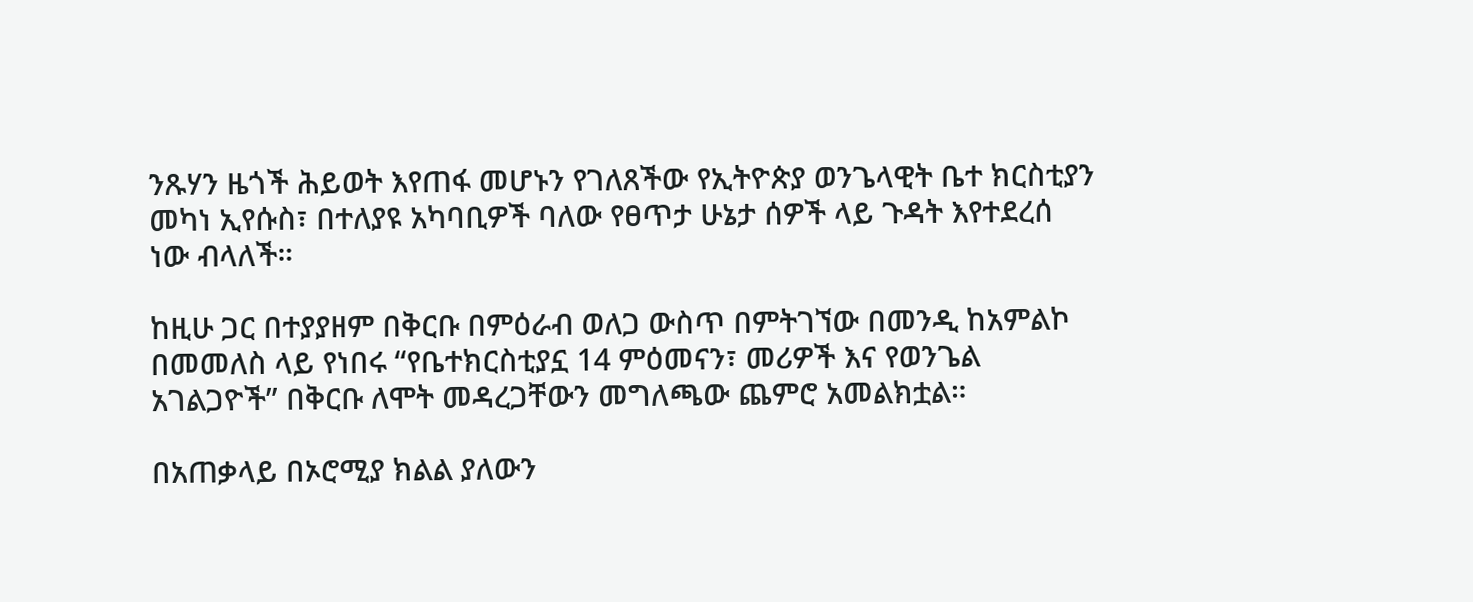ንጹሃን ዜጎች ሕይወት እየጠፋ መሆኑን የገለጸችው የኢትዮጵያ ወንጌላዊት ቤተ ክርስቲያን መካነ ኢየሱስ፣ በተለያዩ አካባቢዎች ባለው የፀጥታ ሁኔታ ሰዎች ላይ ጉዳት እየተደረሰ ነው ብላለች።

ከዚሁ ጋር በተያያዘም በቅርቡ በምዕራብ ወለጋ ውስጥ በምትገኘው በመንዲ ከአምልኮ በመመለስ ላይ የነበሩ “የቤተክርስቲያኗ 14 ምዕመናን፣ መሪዎች እና የወንጌል አገልጋዮች” በቅርቡ ለሞት መዳረጋቸውን መግለጫው ጨምሮ አመልክቷል።

በአጠቃላይ በኦሮሚያ ክልል ያለውን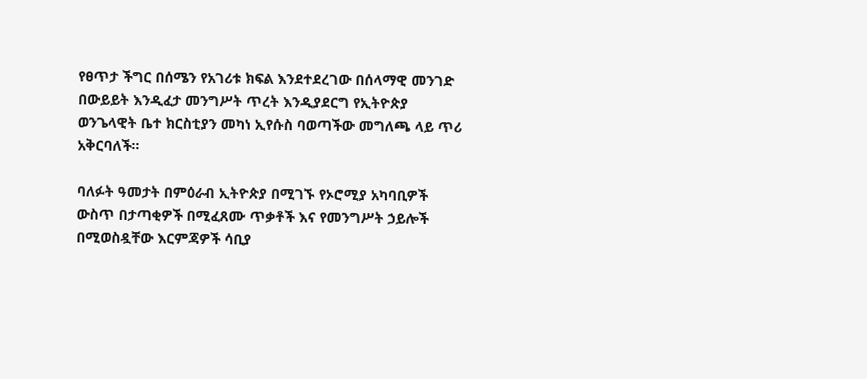የፀጥታ ችግር በሰሜን የአገሪቱ ክፍል እንደተደረገው በሰላማዊ መንገድ በውይይት እንዲፈታ መንግሥት ጥረት እንዲያደርግ የኢትዮጵያ ወንጌላዊት ቤተ ክርስቲያን መካነ ኢየሱስ ባወጣችው መግለጫ ላይ ጥሪ አቅርባለች።

ባለፉት ዓመታት በምዕራብ ኢትዮጵያ በሚገኙ የኦሮሚያ አካባቢዎች ውስጥ በታጣቂዎች በሚፈጸሙ ጥቃቶች እና የመንግሥት ኃይሎች በሚወስዷቸው እርምጃዎች ሳቢያ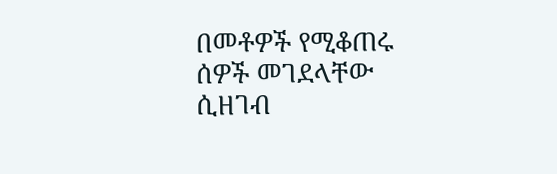በመቶዎች የሚቆጠሩ ሰዎች መገደላቸው ሲዘገብ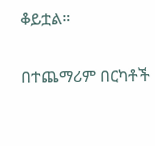ቆይቷል።

በተጨማሪም በርካቶች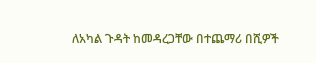ለአካል ጉዳት ከመዳረጋቸው በተጨማሪ በሺዎች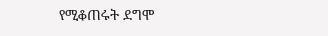የሚቆጠሩት ደግሞ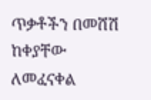ጥቃቶችን በመሸሽ ከቀያቸው ለመፈናቀል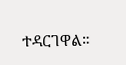ተዳርገዋል።